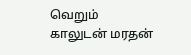வெறும் காலுடன் மரதன்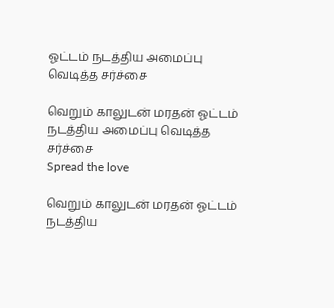ஓட்டம் நடத்திய அமைப்பு வெடித்த சர்ச்சை

வெறும் காலுடன் மரதன் ஓட்டம் நடத்திய அமைப்பு வெடித்த சர்ச்சை
Spread the love

வெறும் காலுடன் மரதன் ஓட்டம் நடத்திய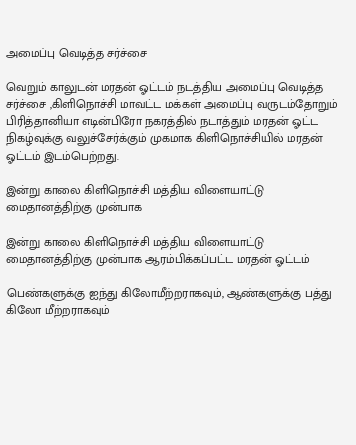அமைப்பு வெடித்த சர்ச்சை

வெறும் காலுடன் மரதன் ஓட்டம் நடத்திய அமைப்பு வெடித்த சர்ச்சை ,கிளிநொச்சி மாவட்ட மக்கள் அமைப்பு வருடம்தோறும் பிரித்தானியா எடின்பிரோ நகரத்தில் நடாத்தும் மரதன் ஓட்ட நிகழ்வுக்கு வலுச்சேர்க்கும் முகமாக கிளிநொச்சியில் மரதன் ஓட்டம் இடம்பெற்றது.

இன்று காலை கிளிநொச்சி மத்திய விளையாட்டு மைதானத்திற்கு முன்பாக

இன்று காலை கிளிநொச்சி மத்திய விளையாட்டு மைதானத்திற்கு முன்பாக ஆரம்பிக்கப்பட்ட மரதன் ஓட்டம்

பெண்களுக்கு ஐந்து கிலோமீற்றராகவும், ஆண்களுக்கு பத்து கிலோ மீற்றராகவும்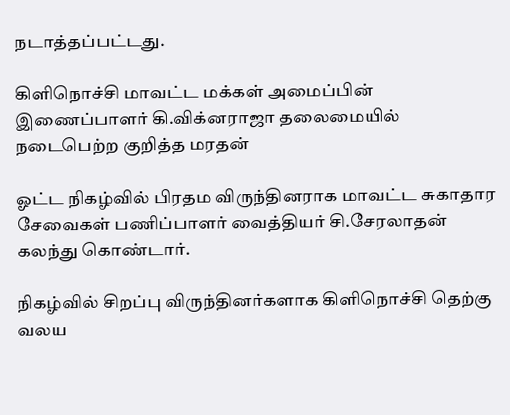நடாத்தப்பட்டது.

கிளிநொச்சி மாவட்ட மக்கள் அமைப்பின் இணைப்பாளர் கி.விக்னராஜா தலைமையில் நடைபெற்ற குறித்த மரதன்

ஓட்ட நிகழ்வில் பிரதம விருந்தினராக மாவட்ட சுகாதார சேவைகள் பணிப்பாளர் வைத்தியர் சி.சேரலாதன் கலந்து கொண்டார்.

நிகழ்வில் சிறப்பு விருந்தினர்களாக கிளிநொச்சி தெற்கு வலய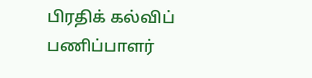பிரதிக் கல்விப் பணிப்பாளர்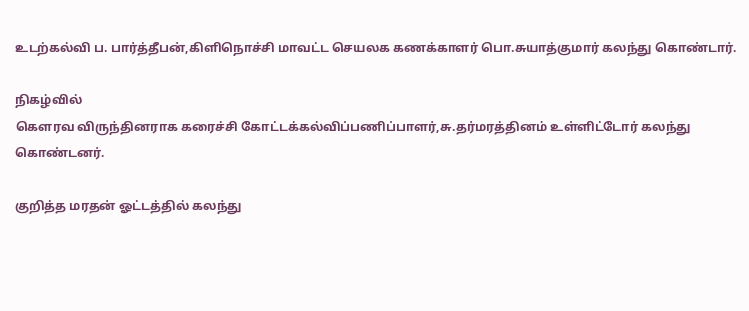உடற்கல்வி ப. பார்த்தீபன்,கிளிநொச்சி மாவட்ட செயலக கணக்காளர் பொ.சுயாத்குமார் கலந்து கொண்டார்.

நிகழ்வில்
கௌரவ விருந்தினராக கரைச்சி கோட்டக்கல்விப்பணிப்பாளர்,சு.தர்மரத்தினம் உள்ளிட்டோர் கலந்து கொண்டனர்.

குறித்த மரதன் ஓட்டத்தில் கலந்து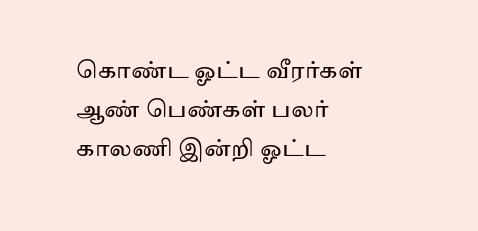கொண்ட ஓட்ட வீரர்கள் ஆண் பெண்கள் பலர் காலணி இன்றி ஓட்ட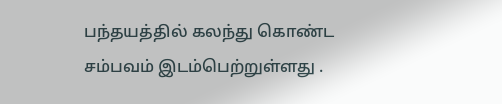பந்தயத்தில் கலந்து கொண்ட சம்பவம் இடம்பெற்றுள்ளது .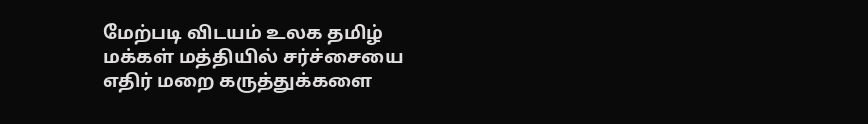மேற்படி விடயம் உலக தமிழ் மக்கள் மத்தியில் சர்ச்சையை எதிர் மறை கருத்துக்களை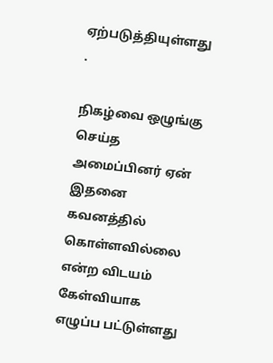ஏற்படுத்தியுள்ளது .

நிகழ்வை ஒழுங்கு செய்த அமைப்பினர் ஏன் இதனை கவனத்தில் கொள்ளவில்லை என்ற விடயம் கேள்வியாக எழுப்ப பட்டுள்ளது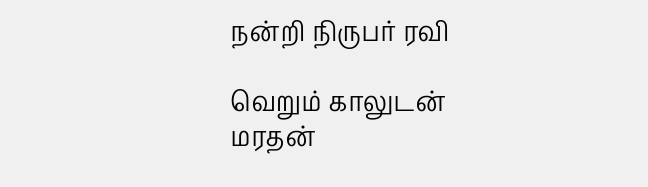நன்றி நிருபர் ரவி

வெறும் காலுடன் மரதன்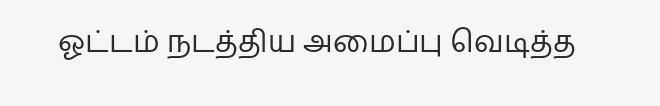ஓட்டம் நடத்திய அமைப்பு வெடித்த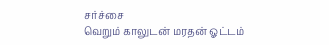சர்ச்சை
வெறும் காலுடன் மரதன் ஓட்டம்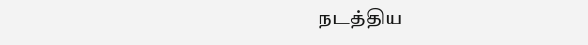நடத்திய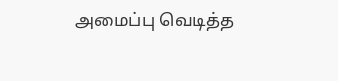அமைப்பு வெடித்த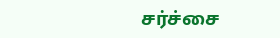சர்ச்சை